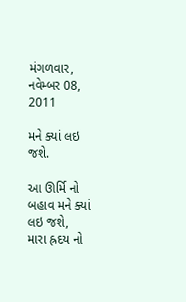મંગળવાર, નવેમ્બર 08, 2011

મને ક્યાં લઇ જશે.

આ ઊર્મિ નો બહાવ મને ક્યાં લઇ જશે,
મારા હ્રદય નો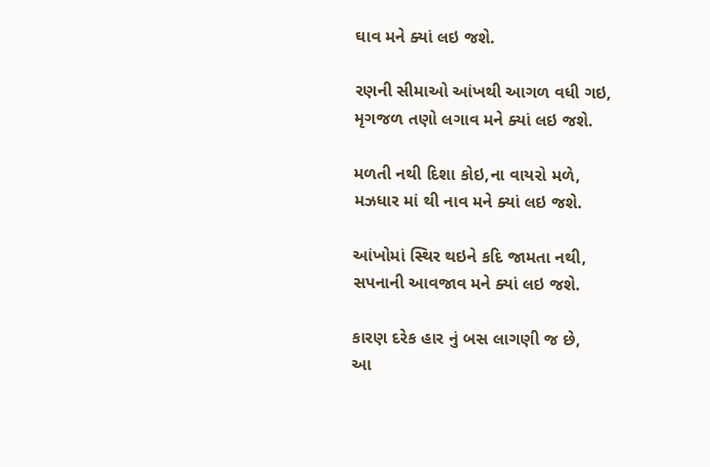ઘાવ મને ક્યાં લઇ જશે.

રણની સીમાઓ આંખથી આગળ વધી ગઇ,
મૃગજળ તણો લગાવ મને ક્યાં લઇ જશે.

મળતી નથી દિશા કોઇ,ના વાયરો મળે,
મઝધાર માં થી નાવ મને ક્યાં લઇ જશે.

આંખોમાં સ્થિર થઇને કદિ જામતા નથી,
સપનાની આવજાવ મને ક્યાં લઇ જશે.

કારણ દરેક હાર નું બસ લાગણી જ છે,
આ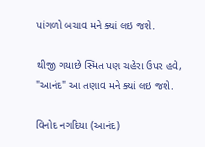પાંગળો બચાવ મને ક્યાં લઇ જશે.

થીજી ગયાછે સ્મિત પણ ચહેરા ઉપર હવે,
"આનંદ" આ તણાવ મને ક્યાં લઇ જશે.

વિનોદ નગદિયા (આનંદ)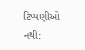ટિપ્પણીઓ નથી: